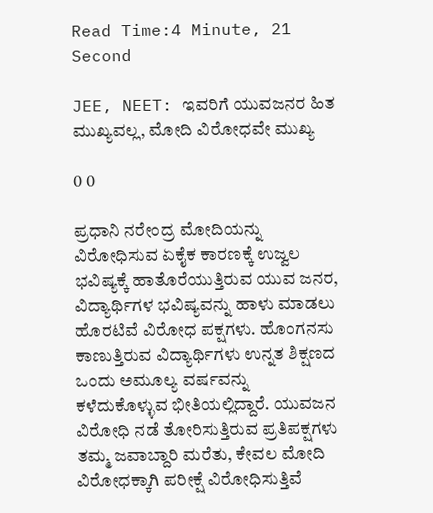Read Time:4 Minute, 21 Second

JEE, NEET: ಇವರಿಗೆ ಯುವಜನರ ಹಿತ ಮುಖ್ಯವಲ್ಲ, ಮೋದಿ ವಿರೋಧವೇ ಮುಖ್ಯ

0 0

ಪ್ರಧಾನಿ ನರೇಂದ್ರ ಮೋದಿಯನ್ನು ವಿರೋಧಿಸುವ ಏಕೈಕ ಕಾರಣಕ್ಕೆ ಉಜ್ವಲ ಭವಿಷ್ಯಕ್ಕೆ ಹಾತೊರೆಯುತ್ತಿರುವ ಯುವ ಜನರ, ವಿದ್ಯಾರ್ಥಿಗಳ ಭವಿಷ್ಯವನ್ನು ಹಾಳು ಮಾಡಲು ಹೊರಟಿವೆ ವಿರೋಧ ಪಕ್ಷಗಳು. ಹೊಂಗನಸು ಕಾಣುತ್ತಿರುವ ವಿದ್ಯಾರ್ಥಿಗಳು ಉನ್ನತ ಶಿಕ್ಷಣದ ಒಂದು ಅಮೂಲ್ಯ ವರ್ಷವನ್ನು ಕಳೆದುಕೊಳ್ಳುವ ಭೀತಿಯಲ್ಲಿದ್ದಾರೆ. ಯುವಜನ ವಿರೋಧಿ ನಡೆ ತೋರಿಸುತ್ತಿರುವ ಪ್ರತಿಪಕ್ಷಗಳು ತಮ್ಮ ಜವಾಬ್ದಾರಿ ಮರೆತು, ಕೇವಲ ಮೋದಿ ವಿರೋಧಕ್ಕಾಗಿ ಪರೀಕ್ಷೆ ವಿರೋಧಿಸುತ್ತಿವೆ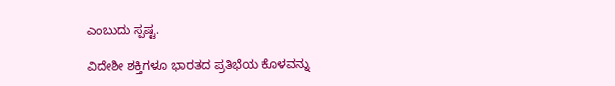ಎಂಬುದು ಸ್ಪಷ್ಟ.

ವಿದೇಶೀ ಶಕ್ತಿಗಳೂ ಭಾರತದ ಪ್ರತಿಭೆಯ ಕೊಳವನ್ನು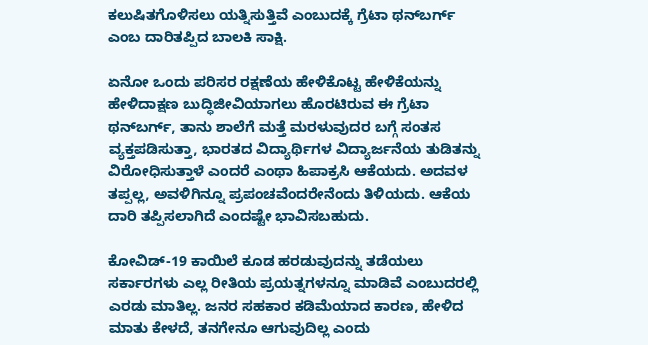ಕಲುಷಿತಗೊಳಿಸಲು ಯತ್ನಿಸುತ್ತಿವೆ ಎಂಬುದಕ್ಕೆ ಗ್ರೆಟಾ ಥನ್‌ಬರ್ಗ್ ಎಂಬ ದಾರಿತಪ್ಪಿದ ಬಾಲಕಿ ಸಾಕ್ಷಿ.

ಏನೋ ಒಂದು ಪರಿಸರ ರಕ್ಷಣೆಯ ಹೇಳಿಕೊಟ್ಟ ಹೇಳಿಕೆಯನ್ನು ಹೇಳಿದಾಕ್ಷಣ ಬುದ್ಧಿಜೀವಿಯಾಗಲು ಹೊರಟಿರುವ ಈ ಗ್ರೆಟಾ ಥನ್‌ಬರ್ಗ್, ತಾನು ಶಾಲೆಗೆ ಮತ್ತೆ ಮರಳುವುದರ ಬಗ್ಗೆ ಸಂತಸ ವ್ಯಕ್ತಪಡಿಸುತ್ತಾ, ಭಾರತದ ವಿದ್ಯಾರ್ಥಿಗಳ ವಿದ್ಯಾರ್ಜನೆಯ ತುಡಿತನ್ನು ವಿರೋಧಿಸುತ್ತಾಳೆ ಎಂದರೆ ಎಂಥಾ ಹಿಪಾಕ್ರಸಿ ಆಕೆಯದು. ಅದವಳ ತಪ್ಪಲ್ಲ, ಅವಳಿಗಿನ್ನೂ ಪ್ರಪಂಚವೆಂದರೇನೆಂದು ತಿಳಿಯದು. ಆಕೆಯ ದಾರಿ ತಪ್ಪಿಸಲಾಗಿದೆ ಎಂದಷ್ಟೇ ಭಾವಿಸಬಹುದು.

ಕೋವಿಡ್-19 ಕಾಯಿಲೆ ಕೂಡ ಹರಡುವುದನ್ನು ತಡೆಯಲು ಸರ್ಕಾರಗಳು ಎಲ್ಲ ರೀತಿಯ ಪ್ರಯತ್ನಗಳನ್ನೂ ಮಾಡಿವೆ ಎಂಬುದರಲ್ಲಿ ಎರಡು ಮಾತಿಲ್ಲ. ಜನರ ಸಹಕಾರ ಕಡಿಮೆಯಾದ ಕಾರಣ, ಹೇಳಿದ ಮಾತು ಕೇಳದೆ, ತನಗೇನೂ ಆಗುವುದಿಲ್ಲ ಎಂದು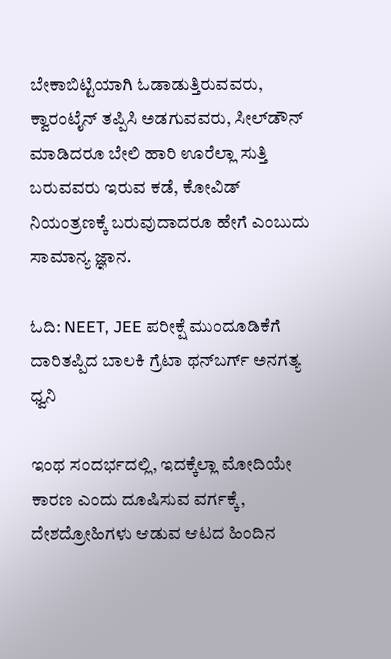ಬೇಕಾಬಿಟ್ಟಿಯಾಗಿ ಓಡಾಡುತ್ತಿರುವವರು, ಕ್ವಾರಂಟೈನ್ ತಪ್ಪಿಸಿ ಅಡಗುವವರು, ಸೀಲ್‌ಡೌನ್ ಮಾಡಿದರೂ ಬೇಲಿ ಹಾರಿ ಊರೆಲ್ಲಾ ಸುತ್ತಿ ಬರುವವರು ಇರುವ ಕಡೆ, ಕೋವಿಡ್ ನಿಯಂತ್ರಣಕ್ಕೆ ಬರುವುದಾದರೂ ಹೇಗೆ ಎಂಬುದು ಸಾಮಾನ್ಯ ಜ್ಞಾನ.

ಓದಿ: NEET, JEE ಪರೀಕ್ಷೆ ಮುಂದೂಡಿಕೆಗೆ ದಾರಿತಪ್ಪಿದ ಬಾಲಕಿ ಗ್ರೆಟಾ ಥನ್‌ಬರ್ಗ್ ಅನಗತ್ಯ ಧ್ವನಿ

ಇಂಥ ಸಂದರ್ಭದಲ್ಲಿ, ಇದಕ್ಕೆಲ್ಲಾ ಮೋದಿಯೇ ಕಾರಣ ಎಂದು ದೂಷಿಸುವ ವರ್ಗಕ್ಕೆ, ದೇಶದ್ರೋಹಿಗಳು ಆಡುವ ಆಟದ ಹಿಂದಿನ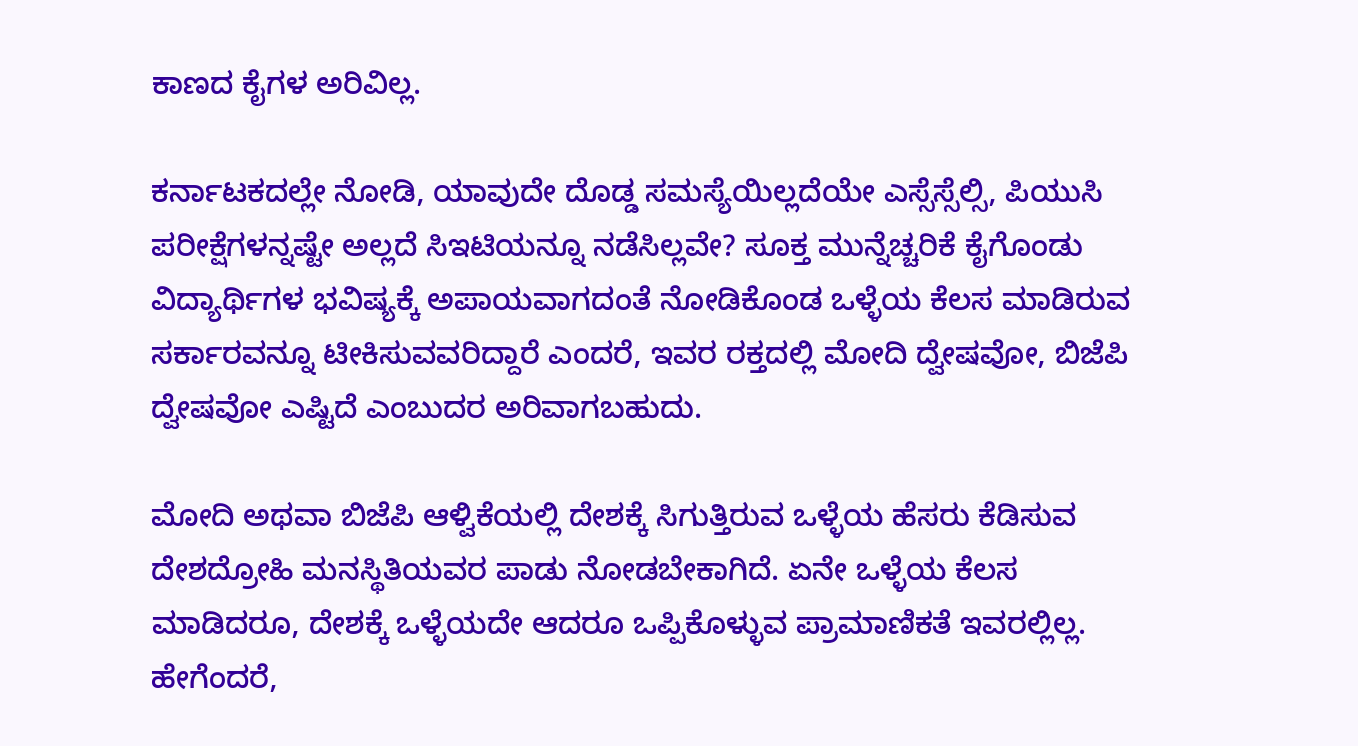ಕಾಣದ ಕೈಗಳ ಅರಿವಿಲ್ಲ.

ಕರ್ನಾಟಕದಲ್ಲೇ ನೋಡಿ, ಯಾವುದೇ ದೊಡ್ಡ ಸಮಸ್ಯೆಯಿಲ್ಲದೆಯೇ ಎಸ್ಸೆಸ್ಸೆಲ್ಸಿ, ಪಿಯುಸಿ ಪರೀಕ್ಷೆಗಳನ್ನಷ್ಟೇ ಅಲ್ಲದೆ ಸಿಇಟಿಯನ್ನೂ ನಡೆಸಿಲ್ಲವೇ? ಸೂಕ್ತ ಮುನ್ನೆಚ್ಚರಿಕೆ ಕೈಗೊಂಡು ವಿದ್ಯಾರ್ಥಿಗಳ ಭವಿಷ್ಯಕ್ಕೆ ಅಪಾಯವಾಗದಂತೆ ನೋಡಿಕೊಂಡ ಒಳ್ಳೆಯ ಕೆಲಸ ಮಾಡಿರುವ ಸರ್ಕಾರವನ್ನೂ ಟೀಕಿಸುವವರಿದ್ದಾರೆ ಎಂದರೆ, ಇವರ ರಕ್ತದಲ್ಲಿ ಮೋದಿ ದ್ವೇಷವೋ, ಬಿಜೆಪಿ ದ್ವೇಷವೋ ಎಷ್ಟಿದೆ ಎಂಬುದರ ಅರಿವಾಗಬಹುದು.

ಮೋದಿ ಅಥವಾ ಬಿಜೆಪಿ ಆಳ್ವಿಕೆಯಲ್ಲಿ ದೇಶಕ್ಕೆ ಸಿಗುತ್ತಿರುವ ಒಳ್ಳೆಯ ಹೆಸರು ಕೆಡಿಸುವ ದೇಶದ್ರೋಹಿ ಮನಸ್ಥಿತಿಯವರ ಪಾಡು ನೋಡಬೇಕಾಗಿದೆ. ಏನೇ ಒಳ್ಳೆಯ ಕೆಲಸ ಮಾಡಿದರೂ, ದೇಶಕ್ಕೆ ಒಳ್ಳೆಯದೇ ಆದರೂ ಒಪ್ಪಿಕೊಳ್ಳುವ ಪ್ರಾಮಾಣಿಕತೆ ಇವರಲ್ಲಿಲ್ಲ. ಹೇಗೆಂದರೆ,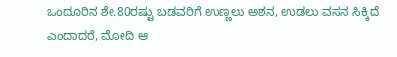ಒಂದೂರಿನ ಶೇ.80ರಷ್ಟು ಬಡವರಿಗೆ ಉಣ್ಣಲು ಅಶನ, ಉಡಲು ವಸನ ಸಿಕ್ಕಿದೆ ಎಂದಾದರೆ, ಮೋದಿ ಆ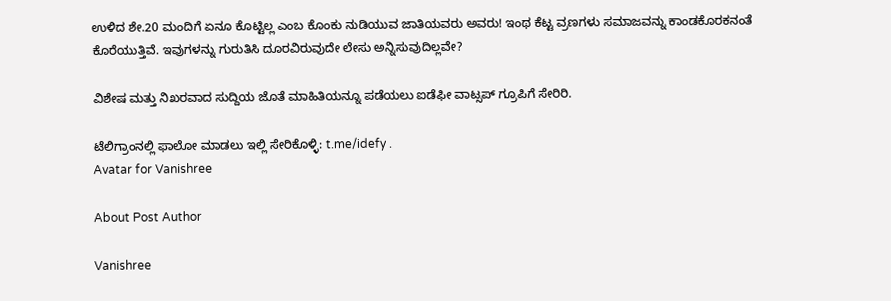ಉಳಿದ ಶೇ.20 ಮಂದಿಗೆ ಏನೂ ಕೊಟ್ಟಿಲ್ಲ ಎಂಬ ಕೊಂಕು ನುಡಿಯುವ ಜಾತಿಯವರು ಅವರು! ಇಂಥ ಕೆಟ್ಟ ವ್ರಣಗಳು ಸಮಾಜವನ್ನು ಕಾಂಡಕೊರಕನಂತೆ ಕೊರೆಯುತ್ತಿವೆ. ಇವುಗಳನ್ನು ಗುರುತಿಸಿ ದೂರವಿರುವುದೇ ಲೇಸು ಅನ್ನಿಸುವುದಿಲ್ಲವೇ?

ವಿಶೇಷ ಮತ್ತು ನಿಖರವಾದ ಸುದ್ದಿಯ ಜೊತೆ ಮಾಹಿತಿಯನ್ನೂ ಪಡೆಯಲು ಐಡೆಫೀ ವಾಟ್ಸಪ್ ಗ್ರೂಪಿಗೆ ಸೇರಿರಿ.

ಟೆಲಿಗ್ರಾಂನಲ್ಲಿ ಫಾಲೋ ಮಾಡಲು ಇಲ್ಲಿ ಸೇರಿಕೊಳ್ಳಿ: t.me/idefy .
Avatar for Vanishree

About Post Author

Vanishree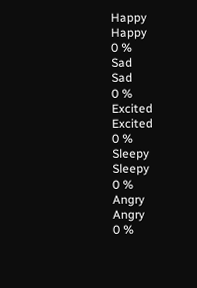Happy
Happy
0 %
Sad
Sad
0 %
Excited
Excited
0 %
Sleepy
Sleepy
0 %
Angry
Angry
0 %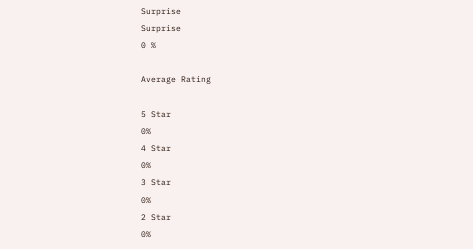Surprise
Surprise
0 %

Average Rating

5 Star
0%
4 Star
0%
3 Star
0%
2 Star
0%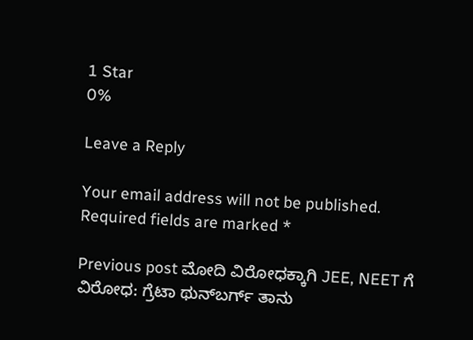1 Star
0%

Leave a Reply

Your email address will not be published. Required fields are marked *

Previous post ಮೋದಿ ವಿರೋಧಕ್ಕಾಗಿ JEE, NEET ಗೆ ವಿರೋಧ: ಗ್ರೆಟಾ ಥುನ್‌ಬರ್ಗ್ ತಾನು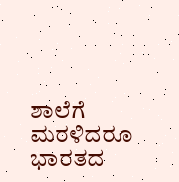ಶಾಲೆಗೆ ಮರಳಿದರೂ ಭಾರತದ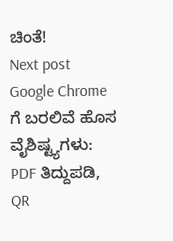ಚಿಂತೆ!
Next post Google Chrome ಗೆ ಬರಲಿವೆ ಹೊಸ ವೈಶಿಷ್ಟ್ಯಗಳು: PDF ತಿದ್ದುಪಡಿ, QR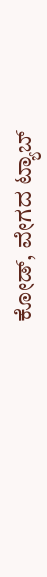ಕೋಡ್, ವೇಗದ ಟ್ಯಾಬ್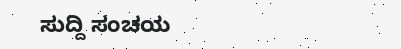ಸುದ್ದಿ ಸಂಚಯ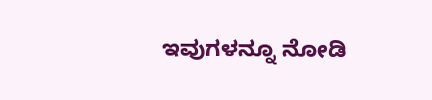ಇವುಗಳನ್ನೂ ನೋಡಿ